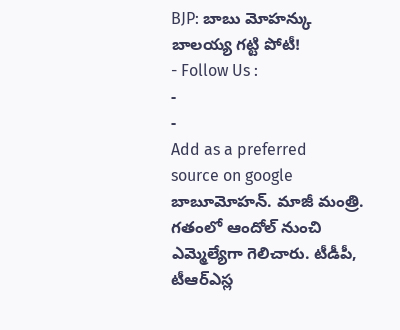BJP: బాబు మోహన్కు బాలయ్య గట్టి పోటీ!
- Follow Us :
-
-
Add as a preferred
source on google
బాబూమోహన్. మాజీ మంత్రి. గతంలో ఆందోల్ నుంచి ఎమ్మెల్యేగా గెలిచారు. టీడీపీ, టీఆర్ఎస్ల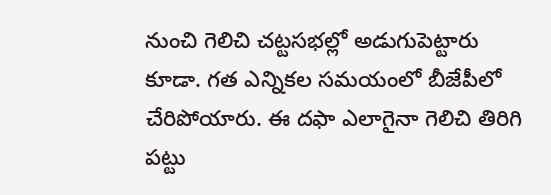నుంచి గెలిచి చట్టసభల్లో అడుగుపెట్టారు కూడా. గత ఎన్నికల సమయంలో బీజేపీలో చేరిపోయారు. ఈ దఫా ఎలాగైనా గెలిచి తిరిగి పట్టు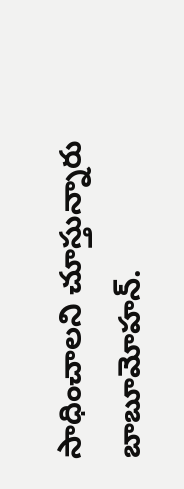సాధించాలని చూస్తున్నారు బాబూమోహన్.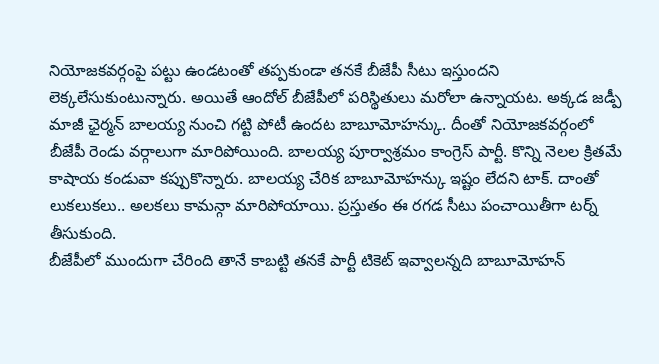నియోజకవర్గంపై పట్టు ఉండటంతో తప్పకుండా తనకే బీజేపీ సీటు ఇస్తుందని లెక్కలేసుకుంటున్నారు. అయితే ఆందోల్ బీజేపీలో పరిస్థితులు మరోలా ఉన్నాయట. అక్కడ జడ్పీ మాజీ ఛైర్మన్ బాలయ్య నుంచి గట్టి పోటీ ఉందట బాబూమోహన్కు. దీంతో నియోజకవర్గంలో బీజేపీ రెండు వర్గాలుగా మారిపోయింది. బాలయ్య పూర్వాశ్రమం కాంగ్రెస్ పార్టీ. కొన్ని నెలల క్రితమే కాషాయ కండువా కప్పుకొన్నారు. బాలయ్య చేరిక బాబూమోహన్కు ఇష్టం లేదని టాక్. దాంతో లుకలుకలు.. అలకలు కామన్గా మారిపోయాయి. ప్రస్తుతం ఈ రగడ సీటు పంచాయితీగా టర్న్ తీసుకుంది.
బీజేపీలో ముందుగా చేరింది తానే కాబట్టి తనకే పార్టీ టికెట్ ఇవ్వాలన్నది బాబూమోహన్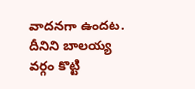వాదనగా ఉందట. దీనిని బాలయ్య వర్గం కొట్టి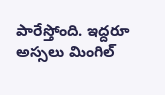పారేస్తోంది. ఇద్దరూ అస్సలు మింగిల్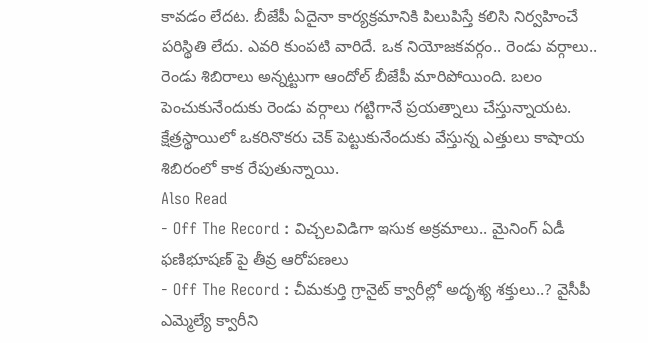కావడం లేదట. బీజేపీ ఏదైనా కార్యక్రమానికి పిలుపిస్తే కలిసి నిర్వహించే పరిస్థితి లేదు. ఎవరి కుంపటి వారిదే. ఒక నియోజకవర్గం.. రెండు వర్గాలు.. రెండు శిబిరాలు అన్నట్టుగా ఆందోల్ బీజేపీ మారిపోయింది. బలం పెంచుకునేందుకు రెండు వర్గాలు గట్టిగానే ప్రయత్నాలు చేస్తున్నాయట. క్షేత్రస్థాయిలో ఒకరినొకరు చెక్ పెట్టుకునేందుకు వేస్తున్న ఎత్తులు కాషాయ శిబిరంలో కాక రేపుతున్నాయి.
Also Read
- Off The Record : విచ్చలవిడిగా ఇసుక అక్రమాలు.. మైనింగ్ ఏడీ ఫణిభూషణ్ పై తీవ్ర ఆరోపణలు
- Off The Record : చీమకుర్తి గ్రానైట్ క్వారీల్లో అదృశ్య శక్తులు..? వైసీపీ ఎమ్మెల్యే క్వారీని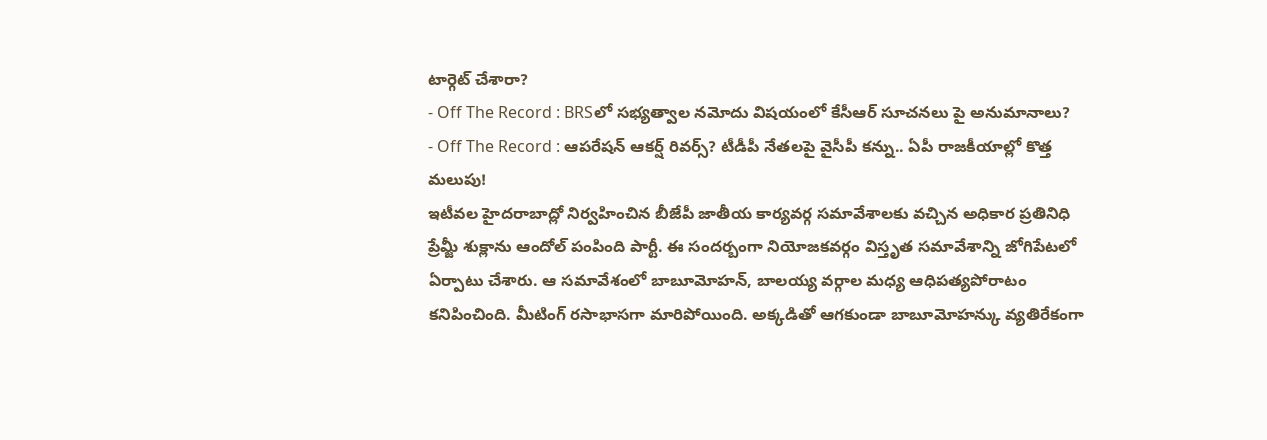టార్గెట్ చేశారా?
- Off The Record : BRSలో సభ్యత్వాల నమోదు విషయంలో కేసీఆర్ సూచనలు పై అనుమానాలు?
- Off The Record : ఆపరేషన్ ఆకర్ష్ రివర్స్? టీడీపీ నేతలపై వైసీపీ కన్ను.. ఏపీ రాజకీయాల్లో కొత్త మలుపు!
ఇటీవల హైదరాబాద్లో నిర్వహించిన బీజేపీ జాతీయ కార్యవర్గ సమావేశాలకు వచ్చిన అధికార ప్రతినిధి ప్రేమ్జీ శుక్లాను ఆందోల్ పంపింది పార్టీ. ఈ సందర్బంగా నియోజకవర్గం విస్తృత సమావేశాన్ని జోగిపేటలో ఏర్పాటు చేశారు. ఆ సమావేశంలో బాబూమోహన్, బాలయ్య వర్గాల మధ్య ఆధిపత్యపోరాటం కనిపించింది. మీటింగ్ రసాభాసగా మారిపోయింది. అక్కడితో ఆగకుండా బాబూమోహన్కు వ్యతిరేకంగా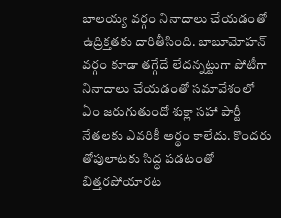బాలయ్య వర్గం నినాదాలు చేయడంతో ఉద్రిక్తతకు దారితీసింది. బాబూమోహన్ వర్గం కూడా తగ్గేదే లేదన్నట్టుగా పోటీగా నినాదాలు చేయడంతో సమావేశంలో ఏం జరుగుతుందో శుక్లా సహా పార్టీ నేతలకు ఎవరికీ అర్థం కాలేదు. కొందరు తోపులాటకు సిద్ధ పడటంతో బిత్తరపోయారట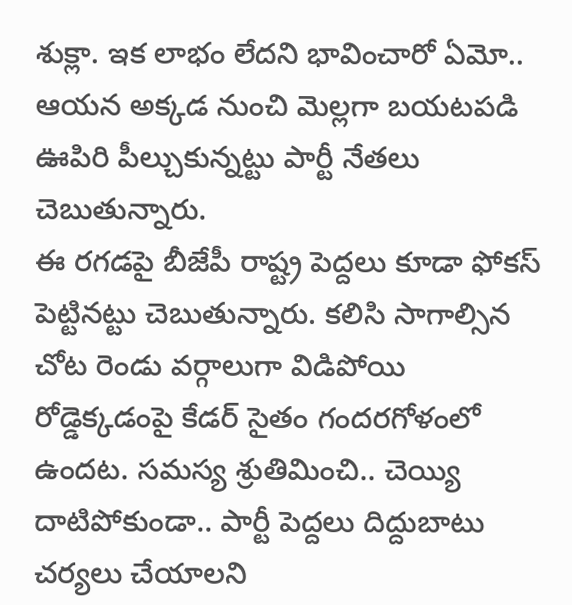శుక్లా. ఇక లాభం లేదని భావించారో ఏమో.. ఆయన అక్కడ నుంచి మెల్లగా బయటపడి ఊపిరి పీల్చుకున్నట్టు పార్టీ నేతలు చెబుతున్నారు.
ఈ రగడపై బీజేపీ రాష్ట్ర పెద్దలు కూడా ఫోకస్ పెట్టినట్టు చెబుతున్నారు. కలిసి సాగాల్సిన చోట రెండు వర్గాలుగా విడిపోయి రోడ్డెక్కడంపై కేడర్ సైతం గందరగోళంలో ఉందట. సమస్య శ్రుతిమించి.. చెయ్యి దాటిపోకుండా.. పార్టీ పెద్దలు దిద్దుబాటు చర్యలు చేయాలని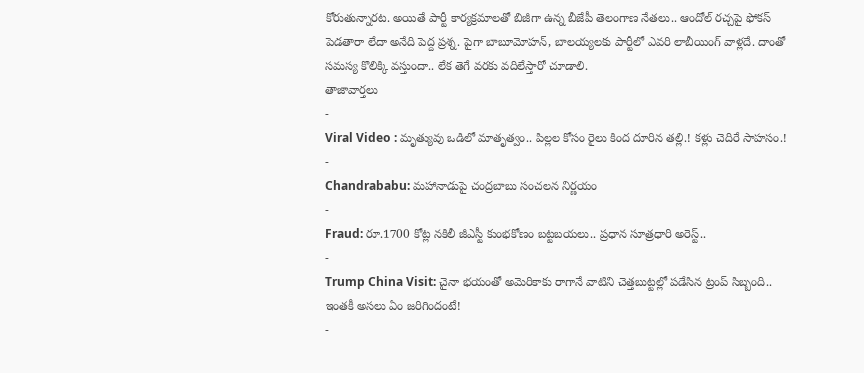కోరుతున్నారట. అయితే పార్టీ కార్యక్రమాలతో బిజీగా ఉన్న బీజేపీ తెలంగాణ నేతలు.. ఆందోల్ రచ్చపై ఫోకస్ పెడతారా లేదా అనేది పెద్ద ప్రశ్న. పైగా బాబూమోహన్, బాలయ్యలకు పార్టీలో ఎవరి లాబీయింగ్ వాళ్లదే. దాంతో సమస్య కొలిక్కి వస్తుందా.. లేక తెగే వరకు వదిలేస్తారో చూడాలి.
తాజావార్తలు
-
Viral Video : మృత్యువు ఒడిలో మాతృత్వం.. పిల్లల కోసం రైలు కింద దూరిన తల్లి.! కళ్లు చెదిరే సాహసం.!
-
Chandrababu: మహానాడుపై చంద్రబాబు సంచలన నిర్ణయం
-
Fraud: రూ.1700 కోట్ల నకిలీ జీఎస్టీ కుంభకోణం బట్టబయలు.. ప్రధాన సూత్రధారి అరెస్ట్..
-
Trump China Visit: చైనా భయంతో అమెరికాకు రాగానే వాటిని చెత్తబుట్టల్లో పడేసిన ట్రంప్ సిబ్బంది.. ఇంతకీ అసలు ఏం జరిగిందంటే!
-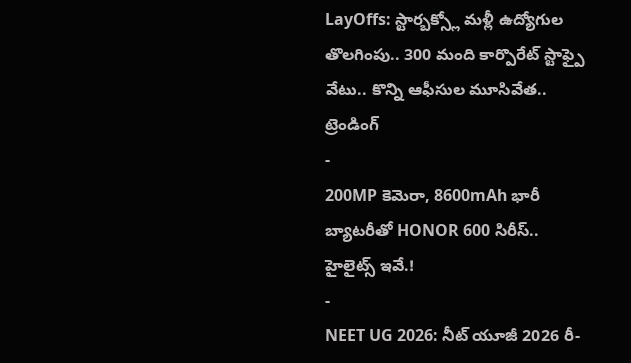LayOffs: స్టార్బక్స్లో మళ్లీ ఉద్యోగుల తొలగింపు.. 300 మంది కార్పొరేట్ స్టాఫ్పై వేటు.. కొన్ని ఆఫీసుల మూసివేత..
ట్రెండింగ్
-
200MP కెమెరా, 8600mAh భారీ బ్యాటరీతో HONOR 600 సిరీస్.. హైలైట్స్ ఇవే.!
-
NEET UG 2026: నీట్ యూజీ 2026 రీ-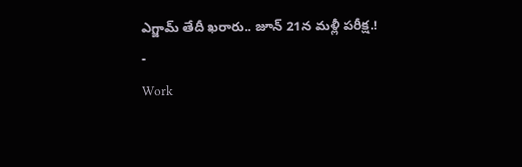ఎగ్జామ్ తేదీ ఖరారు.. జూన్ 21న మళ్లీ పరీక్ష.!
-
Work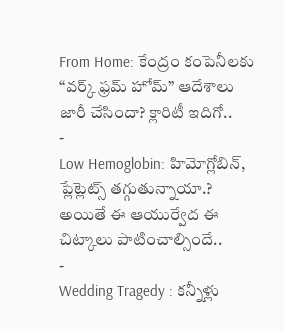From Home: కేంద్రం కంపెనీలకు “వర్క్ ఫ్రమ్ హోమ్” ఆదేశాలు జారీ చేసిందా? క్లారిటీ ఇదిగో..
-
Low Hemoglobin: హిమోగ్లోబిన్, ప్లేట్లెట్స్ తగ్గుతున్నాయా.? అయితే ఈ ఆయుర్వేద ఈ చిట్కాలు పాటించాల్సిందే..
-
Wedding Tragedy : కన్నీళ్లు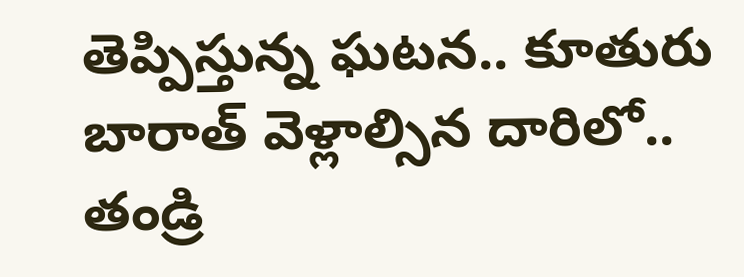తెప్పిస్తున్న ఘటన.. కూతురు బారాత్ వెళ్లాల్సిన దారిలో.. తండ్రి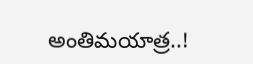అంతిమయాత్ర..!